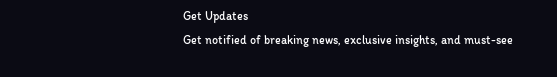Get Updates
Get notified of breaking news, exclusive insights, and must-see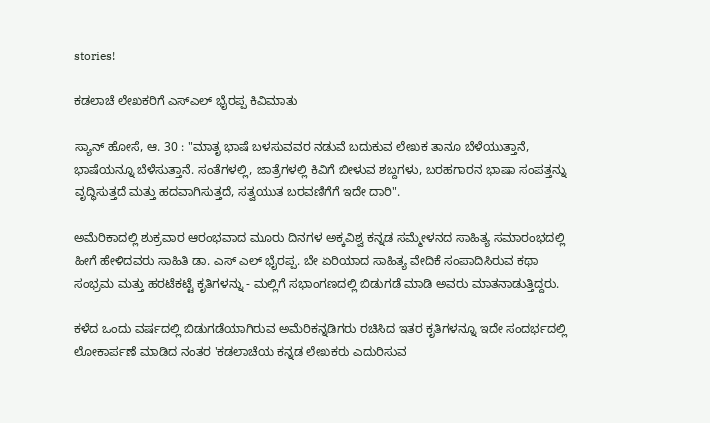stories!

ಕಡಲಾಚೆ ಲೇಖಕರಿಗೆ ಎಸ್ಎಲ್ ಭೈರಪ್ಪ ಕಿವಿಮಾತು

ಸ್ಯಾನ್ ಹೋಸೆ, ಆ. 30 : "ಮಾತೃ ಭಾಷೆ ಬಳಸುವವರ ನಡುವೆ ಬದುಕುವ ಲೇಖಕ ತಾನೂ ಬೆಳೆಯುತ್ತಾನೆ, ಭಾಷೆಯನ್ನೂ ಬೆಳೆಸುತ್ತಾನೆ. ಸಂತೆಗಳಲ್ಲಿ, ಜಾತ್ರೆಗಳಲ್ಲಿ ಕಿವಿಗೆ ಬೀಳುವ ಶಬ್ದಗಳು, ಬರಹಗಾರನ ಭಾಷಾ ಸಂಪತ್ತನ್ನು ವೃದ್ಧಿಸುತ್ತದೆ ಮತ್ತು ಹದವಾಗಿಸುತ್ತದೆ, ಸತ್ವಯುತ ಬರವಣಿಗೆಗೆ ಇದೇ ದಾರಿ".

ಅಮೆರಿಕಾದಲ್ಲಿ ಶುಕ್ರವಾರ ಆರಂಭವಾದ ಮೂರು ದಿನಗಳ ಅಕ್ಕವಿಶ್ವ ಕನ್ನಡ ಸಮ್ಮೇಳನದ ಸಾಹಿತ್ಯ ಸಮಾರಂಭದಲ್ಲಿ ಹೀಗೆ ಹೇಳಿದವರು ಸಾಹಿತಿ ಡಾ. ಎಸ್ ಎಲ್ ಭೈರಪ್ಪ. ಬೇ ಏರಿಯಾದ ಸಾಹಿತ್ಯ ವೇದಿಕೆ ಸಂಪಾದಿಸಿರುವ ಕಥಾ ಸಂಭ್ರಮ ಮತ್ತು ಹರಟೆಕಟ್ಟೆ ಕೃತಿಗಳನ್ನು - ಮಲ್ಲಿಗೆ ಸಭಾಂಗಣದಲ್ಲಿ ಬಿಡುಗಡೆ ಮಾಡಿ ಅವರು ಮಾತನಾಡುತ್ತಿದ್ದರು.

ಕಳೆದ ಒಂದು ವರ್ಷದಲ್ಲಿ ಬಿಡುಗಡೆಯಾಗಿರುವ ಅಮೆರಿಕನ್ನಡಿಗರು ರಚಿಸಿದ ಇತರ ಕೃತಿಗಳನ್ನೂ ಇದೇ ಸಂದರ್ಭದಲ್ಲಿ ಲೋಕಾರ್ಪಣೆ ಮಾಡಿದ ನಂತರ 'ಕಡಲಾಚೆಯ ಕನ್ನಡ ಲೇಖಕರು ಎದುರಿಸುವ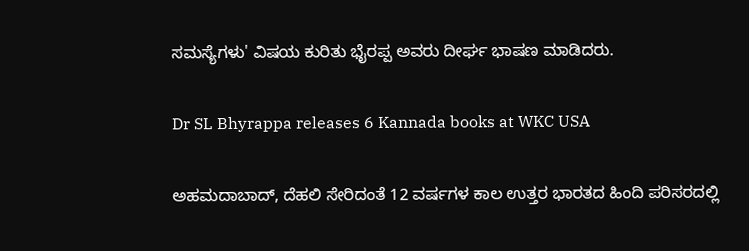ಸಮಸ್ಯೆಗಳು' ವಿಷಯ ಕುರಿತು ಭೈರಪ್ಪ ಅವರು ದೀರ್ಘ ಭಾಷಣ ಮಾಡಿದರು.

Dr SL Bhyrappa releases 6 Kannada books at WKC USA

ಅಹಮದಾಬಾದ್, ದೆಹಲಿ ಸೇರಿದಂತೆ 12 ವರ್ಷಗಳ ಕಾಲ ಉತ್ತರ ಭಾರತದ ಹಿಂದಿ ಪರಿಸರದಲ್ಲಿ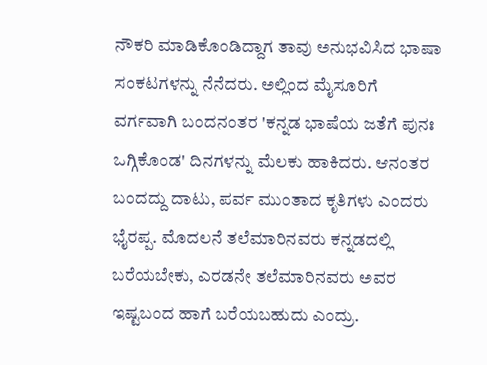ನೌಕರಿ ಮಾಡಿಕೊಂಡಿದ್ದಾಗ ತಾವು ಅನುಭವಿಸಿದ ಭಾಷಾ ಸಂಕಟಗಳನ್ನು ನೆನೆದರು. ಅಲ್ಲಿಂದ ಮೈಸೂರಿಗೆ ವರ್ಗವಾಗಿ ಬಂದನಂತರ 'ಕನ್ನಡ ಭಾಷೆಯ ಜತೆಗೆ ಪುನಃ ಒಗ್ಗಿಕೊಂಡ' ದಿನಗಳನ್ನು ಮೆಲಕು ಹಾಕಿದರು. ಆನಂತರ ಬಂದದ್ದು ದಾಟು, ಪರ್ವ ಮುಂತಾದ ಕೃತಿಗಳು ಎಂದರು ಭೈರಪ್ಪ. ಮೊದಲನೆ ತಲೆಮಾರಿನವರು ಕನ್ನಡದಲ್ಲಿ ಬರೆಯಬೇಕು, ಎರಡನೇ ತಲೆಮಾರಿನವರು ಅವರ ಇಷ್ಟಬಂದ ಹಾಗೆ ಬರೆಯಬಹುದು ಎಂದ್ರು.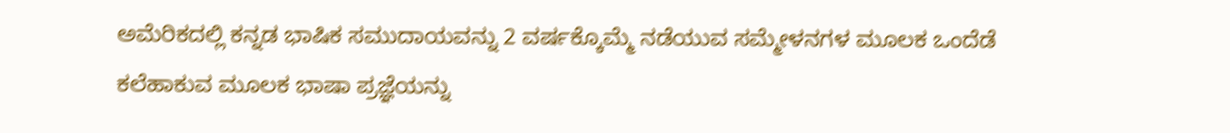ಅಮೆರಿಕದಲ್ಲಿ ಕನ್ನಡ ಭಾಷಿಕ ಸಮುದಾಯವನ್ನು 2 ವರ್ಷಕ್ಕೊಮ್ಮೆ ನಡೆಯುವ ಸಮ್ಮೇಳನಗಳ ಮೂಲಕ ಒಂದೆಡೆ ಕಲೆಹಾಕುವ ಮೂಲಕ ಭಾಷಾ ಪ್ರಜ್ಞೆಯನ್ನು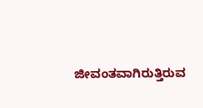ಜೀವಂತವಾಗಿರುತ್ತಿರುವ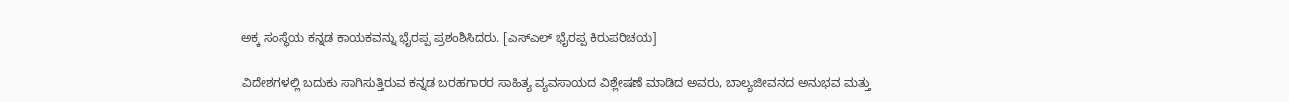ಅಕ್ಕ ಸಂಸ್ಥೆಯ ಕನ್ನಡ ಕಾಯಕವನ್ನು ಭೈರಪ್ಪ ಪ್ರಶಂಶಿಸಿದರು. [ಎಸ್ಎಲ್ ಭೈರಪ್ಪ ಕಿರುಪರಿಚಯ]

ವಿದೇಶಗಳಲ್ಲಿ ಬದುಕು ಸಾಗಿಸುತ್ತಿರುವ ಕನ್ನಡ ಬರಹಗಾರರ ಸಾಹಿತ್ಯ ವ್ಯವಸಾಯದ ವಿಶ್ಲೇಷಣೆ ಮಾಡಿದ ಅವರು, ಬಾಲ್ಯಜೀವನದ ಅನುಭವ ಮತ್ತು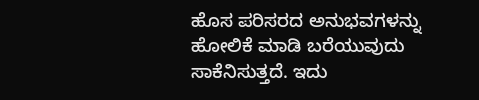ಹೊಸ ಪರಿಸರದ ಅನುಭವಗಳನ್ನು ಹೋಲಿಕೆ ಮಾಡಿ ಬರೆಯುವುದು ಸಾಕೆನಿಸುತ್ತದೆ. ಇದು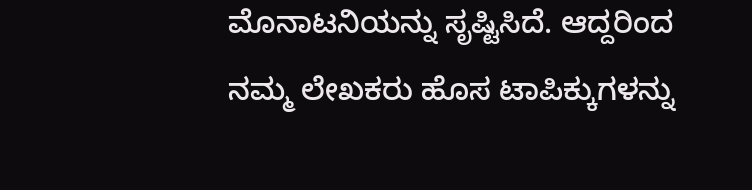ಮೊನಾಟನಿಯನ್ನು ಸೃಷ್ಟಿಸಿದೆ. ಆದ್ದರಿಂದ ನಮ್ಮ ಲೇಖಕರು ಹೊಸ ಟಾಪಿಕ್ಕುಗಳನ್ನು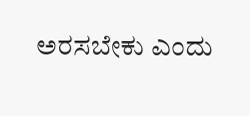ಅರಸಬೇಕು ಎಂದು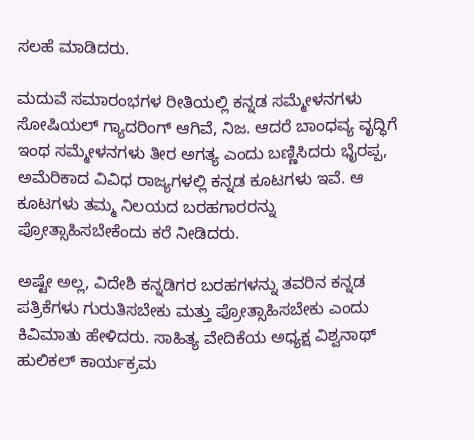ಸಲಹೆ ಮಾಡಿದರು.

ಮದುವೆ ಸಮಾರಂಭಗಳ ರೀತಿಯಲ್ಲಿ ಕನ್ನಡ ಸಮ್ಮೇಳನಗಳು ಸೋಷಿಯಲ್ ಗ್ಯಾದರಿಂಗ್ ಆಗಿವೆ, ನಿಜ. ಆದರೆ ಬಾಂಧವ್ಯ ವೃದ್ಧಿಗೆ ಇಂಥ ಸಮ್ಮೇಳನಗಳು ತೀರ ಅಗತ್ಯ ಎಂದು ಬಣ್ಣಿಸಿದರು ಭೈರಪ್ಪ, ಅಮೆರಿಕಾದ ವಿವಿಧ ರಾಜ್ಯಗಳಲ್ಲಿ ಕನ್ನಡ ಕೂಟಗಳು ಇವೆ. ಆ ಕೂಟಗಳು ತಮ್ಮ ನಿಲಯದ ಬರಹಗಾರರನ್ನು ಪ್ರೋತ್ಸಾಹಿಸಬೇಕೆಂದು ಕರೆ ನೀಡಿದರು.

ಅಷ್ಟೇ ಅಲ್ಲ, ವಿದೇಶಿ ಕನ್ನಡಿಗರ ಬರಹಗಳನ್ನು ತವರಿನ ಕನ್ನಡ ಪತ್ರಿಕೆಗಳು ಗುರುತಿಸಬೇಕು ಮತ್ತು ಪ್ರೋತ್ಸಾಹಿಸಬೇಕು ಎಂದು ಕಿವಿಮಾತು ಹೇಳಿದರು. ಸಾಹಿತ್ಯ ವೇದಿಕೆಯ ಅಧ್ಯಕ್ಷ ವಿಶ್ವನಾಥ್ ಹುಲಿಕಲ್ ಕಾರ್ಯಕ್ರಮ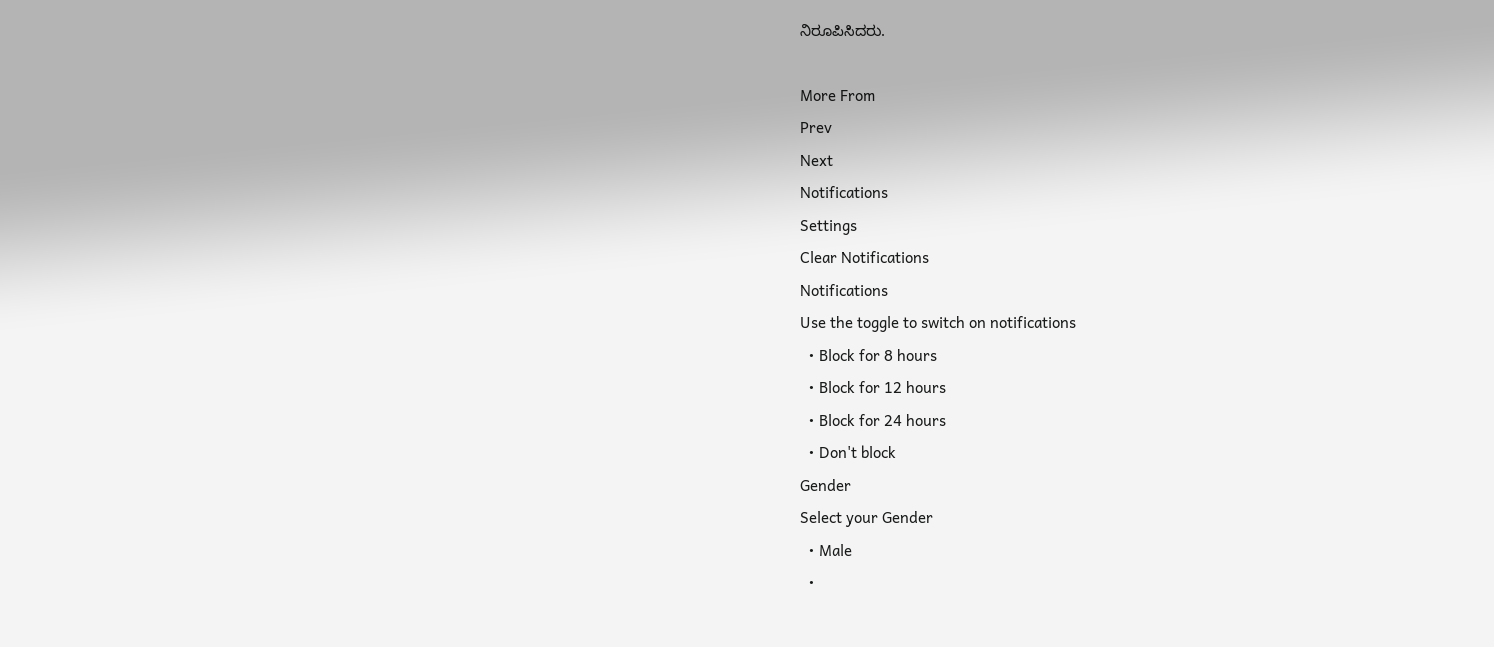ನಿರೂಪಿಸಿದರು.

More From
Prev
Next
Notifications
Settings
Clear Notifications
Notifications
Use the toggle to switch on notifications
  • Block for 8 hours
  • Block for 12 hours
  • Block for 24 hours
  • Don't block
Gender
Select your Gender
  • Male
  •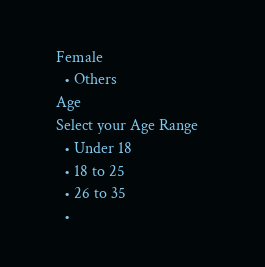Female
  • Others
Age
Select your Age Range
  • Under 18
  • 18 to 25
  • 26 to 35
  •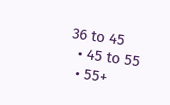36 to 45
  • 45 to 55
  • 55+